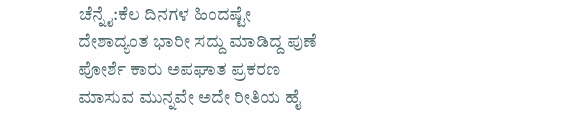ಚೆನ್ನೈ:ಕೆಲ ದಿನಗಳ ಹಿಂದಷ್ಟೇ ದೇಶಾದ್ಯಂತ ಭಾರೀ ಸದ್ದು ಮಾಡಿದ್ದ ಪುಣೆ ಪೋರ್ಶೆ ಕಾರು ಅಪಘಾತ ಪ್ರಕರಣ ಮಾಸುವ ಮುನ್ನವೇ ಅದೇ ರೀತಿಯ ಹೈ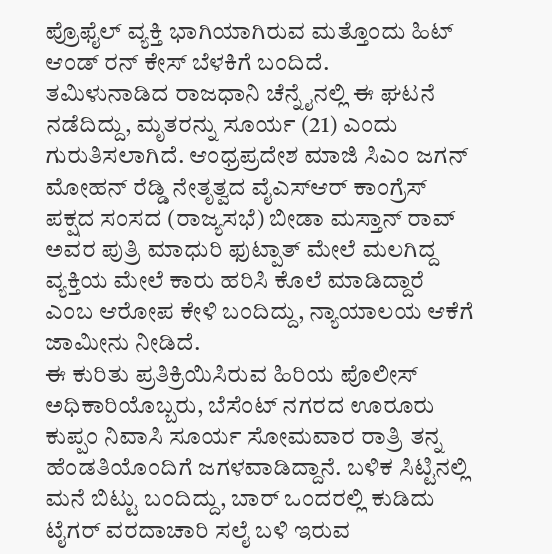ಪ್ರೊಫೈಲ್‌ ವ್ಯಕ್ತಿ ಭಾಗಿಯಾಗಿರುವ ಮತ್ತೊಂದು ಹಿಟ್‌ ಆಂಡ್‌ ರನ್‌ ಕೇಸ್ ಬೆಳಕಿಗೆ ಬಂದಿದೆ.
ತಮಿಳುನಾಡಿದ ರಾಜಧಾನಿ ಚೆನ್ನೈನಲ್ಲಿ ಈ ಘಟನೆ ನಡೆದಿದ್ದು, ಮೃತರನ್ನು ಸೂರ್ಯ (21) ಎಂದು ಗುರುತಿಸಲಾಗಿದೆ. ಆಂಧ್ರಪ್ರದೇಶ ಮಾಜಿ ಸಿಎಂ ಜಗನ್ ಮೋಹನ್ ರೆಡ್ಡಿ ನೇತೃತ್ವದ ವೈಎಸ್ಆರ್ ಕಾಂಗ್ರೆಸ್ ಪಕ್ಷದ ಸಂಸದ (ರಾಜ್ಯಸಭೆ) ಬೀಡಾ ಮಸ್ತಾನ್ ರಾವ್ ಅವರ ಪುತ್ರಿ ಮಾಧುರಿ ಫುಟ್ಪಾತ್ ಮೇಲೆ ಮಲಗಿದ್ದ ವ್ಯಕ್ತಿಯ ಮೇಲೆ ಕಾರು ಹರಿಸಿ ಕೊಲೆ ಮಾಡಿದ್ದಾರೆ ಎಂಬ ಆರೋಪ ಕೇಳಿ ಬಂದಿದ್ದು, ನ್ಯಾಯಾಲಯ ಆಕೆಗೆ ಜಾಮೀನು ನೀಡಿದೆ.
ಈ ಕುರಿತು ಪ್ರತಿಕ್ರಿಯಿಸಿರುವ ಹಿರಿಯ ಪೊಲೀಸ್ ಅಧಿಕಾರಿಯೊಬ್ಬರು, ಬೆಸೆಂಟ್ ನಗರದ ಊರೂರು ಕುಪ್ಪಂ ನಿವಾಸಿ ಸೂರ್ಯ ಸೋಮವಾರ ರಾತ್ರಿ ತನ್ನ ಹೆಂಡತಿಯೊಂದಿಗೆ ಜಗಳವಾಡಿದ್ದಾನೆ. ಬಳಿಕ ಸಿಟ್ಟಿನಲ್ಲಿ ಮನೆ ಬಿಟ್ಟು ಬಂದಿದ್ದು, ಬಾರ್ ಒಂದರಲ್ಲಿ ಕುಡಿದು ಟೈಗರ್ ವರದಾಚಾರಿ ಸಲೈ ಬಳಿ ಇರುವ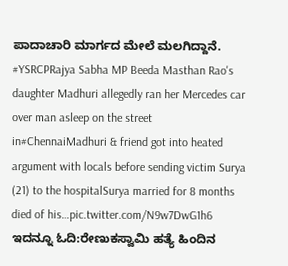ಪಾದಾಚಾರಿ ಮಾರ್ಗದ ಮೇಲೆ ಮಲಗಿದ್ದಾನೆ.
#YSRCPRajya Sabha MP Beeda Masthan Rao's daughter Madhuri allegedly ran her Mercedes car over man asleep on the street in#ChennaiMadhuri & friend got into heated argument with locals before sending victim Surya (21) to the hospitalSurya married for 8 months died of his…pic.twitter.com/N9w7DwG1h6
ಇದನ್ನೂ ಓದಿ:ರೇಣುಕಸ್ವಾಮಿ ಹತ್ಯೆ ಹಿಂದಿನ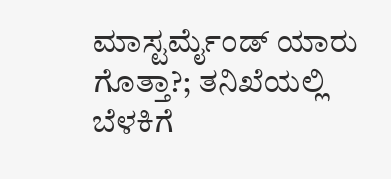ಮಾಸ್ಟರ್ಮೈಂಡ್ ಯಾರು ಗೊತ್ತಾ?; ತನಿಖೆಯಲ್ಲಿ ಬೆಳಕಿಗೆ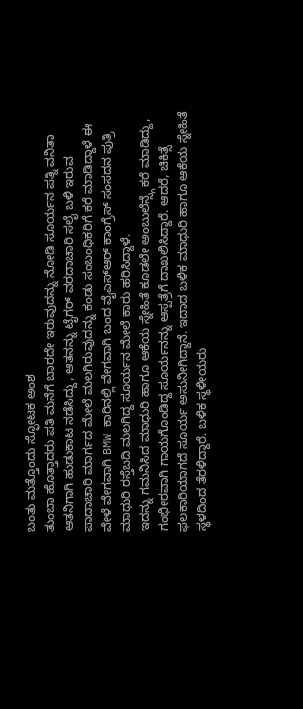ಬಂತು ಮತ್ತೊಂದು ಸ್ಫೋಟಕ ಅಂಶ
ತುಂಬಾ ಹೊತ್ತಾದರು ಪತಿ ಮನೆಗೆ ಬಾರದೇ ಇರುವುದನ್ನು ನೋಡಿ ಸೂರ್ಯನ ಪತ್ನಿ ವನಿತಾ ಆತನಿಗಾಗಿ ಹುಡುಕಾಟ ನಡೆಸಿದ್ದು, ಆತನನ್ನು ಟೈಗರ್ ವರದಾಚಾರಿ ಸಲೈ ಬಳಿ ಇರುವ ಪಾದಾಚಾರಿ ಮಾರ್ಗದ ಮೇಲೆ ಮಲಗಿರುವುದನ್ನು ಕಂಡು ಸಂಬಂಧಿಕರಿಗೆ ಕರೆ ಮಾಡಿದ್ದಾಳೆ ಈ ವೇಳೆ ವೇಗವಾಗಿ BMW ಕಾರಿನಲ್ಲಿ ವೇಗವಾಗಿ ಬಂದ ವೈಎಸ್ಆರ್ ಕಾಂಗ್ರೆಸ್ ಸಂಸದನ ಪುತ್ರಿ ಮಾಧುರಿ ರಸ್ತೆಬದಿ ಮಲಗಿದ್ದ ಸೂರ್ಯನ ಮೇಲೆ ಕಾರು ಹರಿಸಿದ್ದಾಳೆ.
ಇದನ್ನು ಗಮನಿಸಿದ ಮಾಧುರಿ ಹಾಗೂ ಆಕೆಯ ಸ್ನೇಹಿತೆ ಕೂಡಲೇ ಅಂಬುಲೆನ್ಸ್ಗೆ ಕರೆ ಮಾಡಿದ್ದು, ಗಂಭೀರವಾಗಿ ಗಾಯಗೊಂಡಿದ್ದ ಸೂರ್ಯನನ್ನು ಆಸ್ಪತ್ರೆಗೆ ದಾಖಲಿಸಿದ್ದಾರೆ. ಆದರೆ, ಚಿಕಿತ್ಸೆ ಫಲಕಾರಿಯಾಗದೆ ಸೂರ್ಯ ಅಸುನೀಗಿದ್ದಾನೆ. ಇದಾದ ಬಳಿಕ ಮಾಧುರಿ ಹಾಗೂ ಆಕೆಯ ಸ್ನೇಹಿತೆ ಸ್ಥಳದಿಂದ ತೆರಳಿದ್ದಾರೆ. ಬಳಿಕ ಸ್ಥಳೀಯರು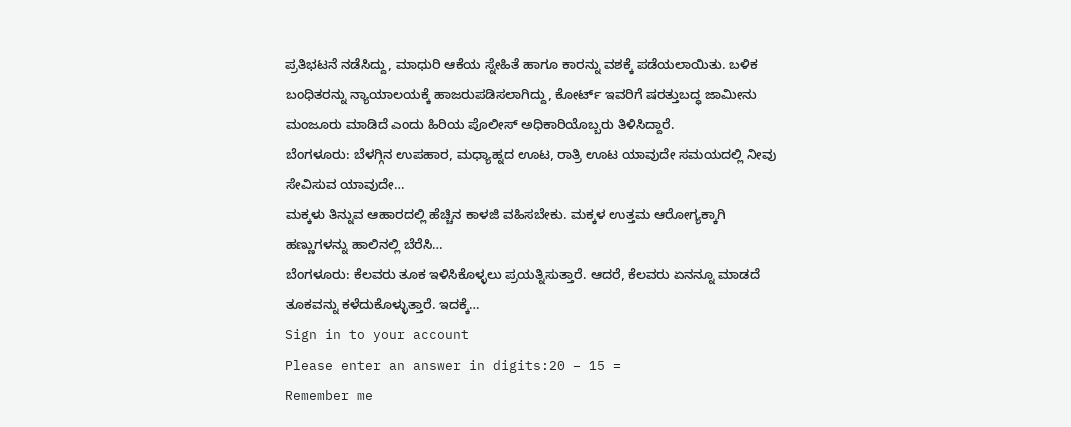ಪ್ರತಿಭಟನೆ ನಡೆಸಿದ್ದು, ಮಾಧುರಿ ಆಕೆಯ ಸ್ನೇಹಿತೆ ಹಾಗೂ ಕಾರನ್ನು ವಶಕ್ಕೆ ಪಡೆಯಲಾಯಿತು. ಬಳಿಕ ಬಂಧಿತರನ್ನು ನ್ಯಾಯಾಲಯಕ್ಕೆ ಹಾಜರುಪಡಿಸಲಾಗಿದ್ದು, ಕೋರ್ಟ್ ಇವರಿಗೆ ಷರತ್ತುಬದ್ಧ ಜಾಮೀನು ಮಂಜೂರು ಮಾಡಿದೆ ಎಂದು ಹಿರಿಯ ಪೊಲೀಸ್ ಅಧಿಕಾರಿಯೊಬ್ಬರು ತಿಳಿಸಿದ್ದಾರೆ.
ಬೆಂಗಳೂರು: ಬೆಳಗ್ಗಿನ ಉಪಹಾರ, ಮಧ್ಯಾಹ್ನದ ಊಟ, ರಾತ್ರಿ ಊಟ ಯಾವುದೇ ಸಮಯದಲ್ಲಿ ನೀವು ಸೇವಿಸುವ ಯಾವುದೇ…
ಮಕ್ಕಳು ತಿನ್ನುವ ಆಹಾರದಲ್ಲಿ ಹೆಚ್ಚಿನ ಕಾಳಜಿ ವಹಿಸಬೇಕು. ಮಕ್ಕಳ ಉತ್ತಮ ಆರೋಗ್ಯಕ್ಕಾಗಿ ಹಣ್ಣುಗಳನ್ನು ಹಾಲಿನಲ್ಲಿ ಬೆರೆಸಿ…
ಬೆಂಗಳೂರು: ಕೆಲವರು ತೂಕ ಇಳಿಸಿಕೊಳ್ಳಲು ಪ್ರಯತ್ನಿಸುತ್ತಾರೆ. ಆದರೆ, ಕೆಲವರು ಏನನ್ನೂ ಮಾಡದೆ ತೂಕವನ್ನು ಕಳೆದುಕೊಳ್ಳುತ್ತಾರೆ. ಇದಕ್ಕೆ…
Sign in to your account
Please enter an answer in digits:20 − 15 =
Remember me